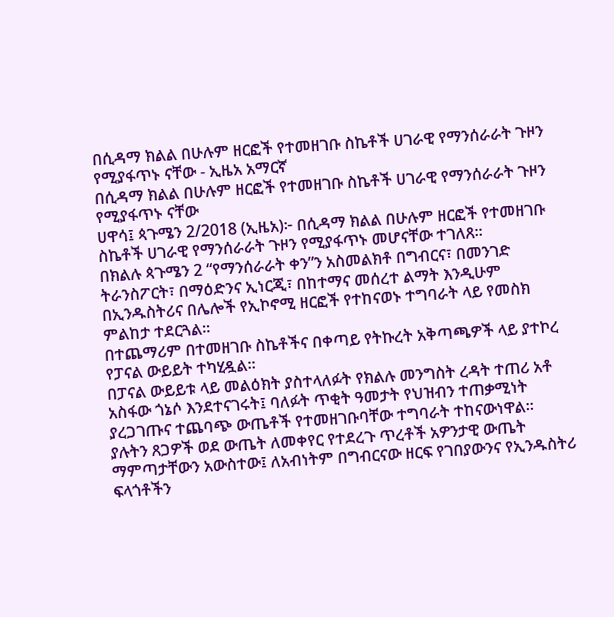በሲዳማ ክልል በሁሉም ዘርፎች የተመዘገቡ ስኬቶች ሀገራዊ የማንሰራራት ጉዞን የሚያፋጥኑ ናቸው - ኢዜአ አማርኛ
በሲዳማ ክልል በሁሉም ዘርፎች የተመዘገቡ ስኬቶች ሀገራዊ የማንሰራራት ጉዞን የሚያፋጥኑ ናቸው
ሀዋሳ፤ ጳጉሜን 2/2018 (ኢዜአ)፦ በሲዳማ ክልል በሁሉም ዘርፎች የተመዘገቡ ስኬቶች ሀገራዊ የማንሰራራት ጉዞን የሚያፋጥኑ መሆናቸው ተገለጸ።
በክልሉ ጳጉሜን 2 “የማንሰራራት ቀን”ን አስመልክቶ በግብርና፣ በመንገድ ትራንስፖርት፣ በማዕድንና ኢነርጂ፣ በከተማና መሰረተ ልማት እንዲሁም በኢንዱስትሪና በሌሎች የኢኮኖሚ ዘርፎች የተከናወኑ ተግባራት ላይ የመስክ ምልከታ ተደርጓል።
በተጨማሪም በተመዘገቡ ስኬቶችና በቀጣይ የትኩረት አቅጣጫዎች ላይ ያተኮረ የፓናል ውይይት ተካሂዷል።
በፓናል ውይይቱ ላይ መልዕክት ያስተላለፉት የክልሉ መንግስት ረዳት ተጠሪ አቶ አስፋው ጎኔሶ እንደተናገሩት፤ ባለፉት ጥቂት ዓመታት የህዝብን ተጠቃሚነት ያረጋገጡና ተጨባጭ ውጤቶች የተመዘገቡባቸው ተግባራት ተከናውነዋል።
ያሉትን ጸጋዎች ወደ ውጤት ለመቀየር የተደረጉ ጥረቶች አዎንታዊ ውጤት ማምጣታቸውን አውስተው፤ ለአብነትም በግብርናው ዘርፍ የገበያውንና የኢንዱስትሪ ፍላጎቶችን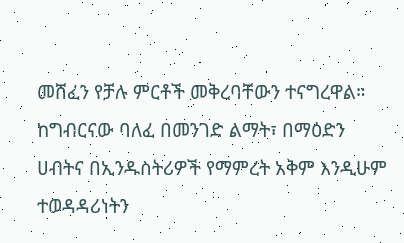መሸፈን የቻሉ ምርቶች መቅረባቸውን ተናግረዋል።
ከግብርናው ባለፈ በመንገድ ልማት፣ በማዕድን ሀብትና በኢንዱስትሪዎች የማምረት አቅም እንዲሁም ተወዳዳሪነትን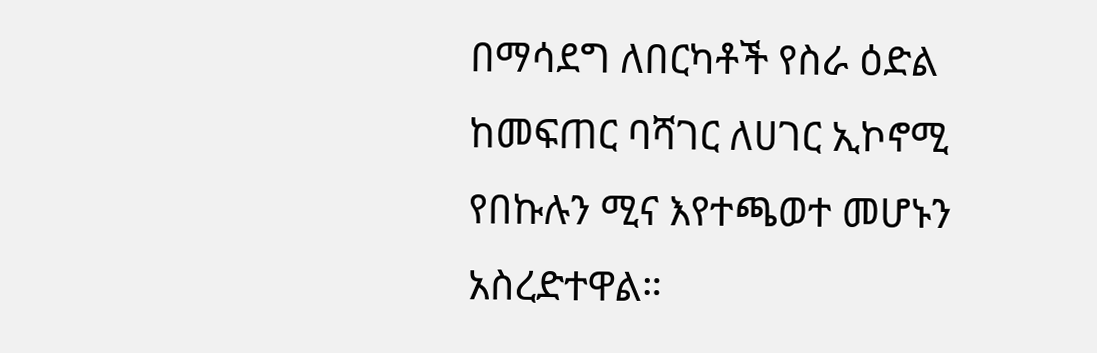በማሳደግ ለበርካቶች የስራ ዕድል ከመፍጠር ባሻገር ለሀገር ኢኮኖሚ የበኩሉን ሚና እየተጫወተ መሆኑን አስረድተዋል።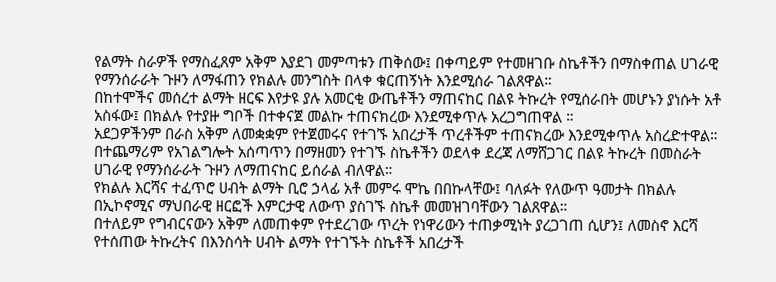የልማት ስራዎች የማስፈጸም አቅም እያደገ መምጣቱን ጠቅሰው፤ በቀጣይም የተመዘገቡ ስኬቶችን በማስቀጠል ሀገራዊ የማንሰራራት ጉዞን ለማፋጠን የክልሉ መንግስት በላቀ ቁርጠኝነት እንደሚሰራ ገልጸዋል።
በከተሞችና መሰረተ ልማት ዘርፍ እየታዩ ያሉ አመርቂ ውጤቶችን ማጠናከር በልዩ ትኩረት የሚሰራበት መሆኑን ያነሱት አቶ አስፋው፤ በክልሉ የተያዙ ግቦች በተቀናጀ መልኩ ተጠናክረው እንደሚቀጥሉ አረጋግጠዋል ።
አደጋዎችንም በራስ አቅም ለመቋቋም የተጀመሩና የተገኙ አበረታች ጥረቶችም ተጠናክረው እንደሚቀጥሉ አስረድተዋል።
በተጨማሪም የአገልግሎት አሰጣጥን በማዘመን የተገኙ ስኬቶችን ወደላቀ ደረጃ ለማሸጋገር በልዩ ትኩረት በመስራት ሀገራዊ የማንሰራራት ጉዞን ለማጠናከር ይሰራል ብለዋል።
የክልሉ እርሻና ተፈጥሮ ሀብት ልማት ቢሮ ኃላፊ አቶ መምሩ ሞኬ በበኩላቸው፤ ባለፉት የለውጥ ዓመታት በክልሉ በኢኮኖሚና ማህበራዊ ዘርፎች እምርታዊ ለውጥ ያስገኙ ስኬቶ መመዝገባቸውን ገልጸዋል።
በተለይም የግብርናውን አቅም ለመጠቀም የተደረገው ጥረት የነዋሪውን ተጠቃሚነት ያረጋገጠ ሲሆን፤ ለመስኖ እርሻ የተሰጠው ትኩረትና በእንስሳት ሀብት ልማት የተገኙት ስኬቶች አበረታች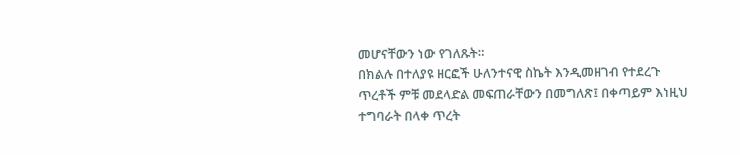መሆናቸውን ነው የገለጹት።
በክልሉ በተለያዩ ዘርፎች ሁለንተናዊ ስኬት እንዲመዘገብ የተደረጉ ጥረቶች ምቹ መደላድል መፍጠራቸውን በመግለጽ፤ በቀጣይም እነዚህ ተግባራት በላቀ ጥረት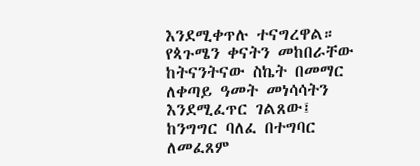እንደሚቀጥሉ ተናግረዋል።
የጳጉሜን ቀናትን መከበራቸው ከትናንትናው ስኬት በመማር ለቀጣይ ዓመት መነሳሳትን እንደሚፈጥር ገልጸው፤ ከንግግር ባለፈ በተግባር ለመፈጸም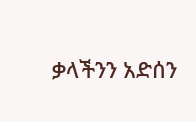ቃላችንን አድሰን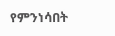የምንነሳበት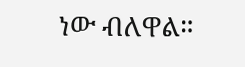ነው ብለዋል።